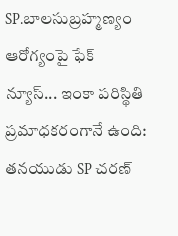SP.బాలసుబ్రహ్మణ్యం ఆరోగ్యంపై ఫేక్ న్యూస్... ఇంకా పరిస్థితి ప్రమాధకరంగానే ఉంది: తనయుడు SP చరణ్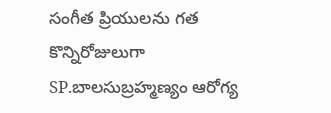సంగీత ప్రియులను గత కొన్నిరోజులుగా SP.బాలసుబ్రహ్మణ్యం ఆరోగ్య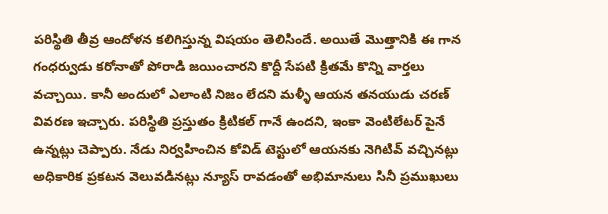పరిస్థితి తీవ్ర ఆందోళన కలిగిస్తున్న విషయం తెలిసిందే. అయితే మొత్తానికి ఈ గాన గంధర్వుడు కరోనాతో పోరాడి జయించారని కొద్దీ సేపటి క్రితమే కొన్ని వార్తలు వచ్చాయి. కానీ అందులో ఎలాంటి నిజం లేదని మళ్ళీ ఆయన తనయుడు చరణ్ వివరణ ఇచ్చారు. పరిస్థితి ప్రస్తుతం క్రిటికల్ గానే ఉందని, ఇంకా వెంటిలేటర్ పైనే ఉన్నట్లు చెప్పారు. నేడు నిర్వహించిన కోవిడ్ టెస్టులో ఆయనకు నెగిటివ్ వచ్చినట్లు అధికారిక ప్రకటన వెలువడినట్లు న్యూస్ రావడంతో అభిమానులు సినీ ప్రముఖులు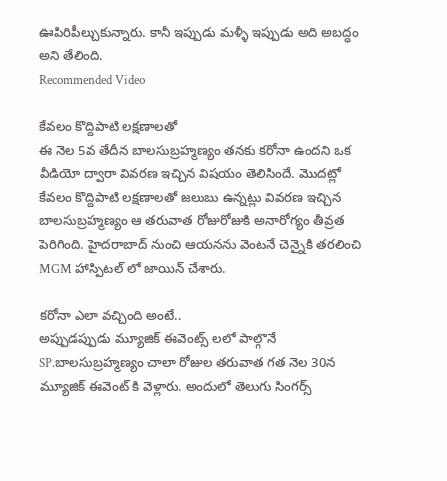ఊపిరిపీల్చుకున్నారు. కానీ ఇప్పుడు మళ్ళీ ఇప్పుడు అది అబద్ధం అని తేలింది.
Recommended Video

కేవలం కొద్దిపాటి లక్షణాలతో
ఈ నెల 5వ తేదీన బాలసుబ్రహ్మణ్యం తనకు కరోనా ఉందని ఒక వీడియో ద్వారా వివరణ ఇచ్చిన విషయం తెలిసిందే. మొదట్లో కేవలం కొద్దిపాటి లక్షణాలతో జలుబు ఉన్నట్లు వివరణ ఇచ్చిన బాలసుబ్రహ్మణ్యం ఆ తరువాత రోజురోజుకి అనారోగ్యం తీవ్రత పెరిగింది. హైదరాబాద్ నుంచి ఆయనను వెంటనే చెన్నైకి తరలించి MGM హాస్పిటల్ లో జాయిన్ చేశారు.

కరోనా ఎలా వచ్చింది అంటే..
అప్పుడప్పుడు మ్యూజిక్ ఈవెంట్స్ లలో పాల్గొనే SP.బాలసుబ్రహ్మణ్యం చాలా రోజుల తరువాత గత నెల 30న మ్యూజిక్ ఈవెంట్ కి వెళ్లారు. అందులో తెలుగు సింగర్స్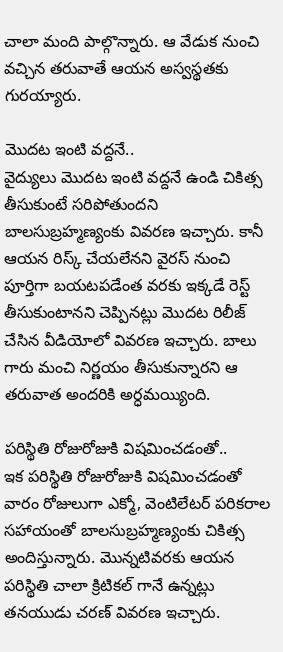చాలా మంది పాల్గొన్నారు. ఆ వేడుక నుంచి వచ్చిన తరువాతే ఆయన అస్వస్థతకు గురయ్యారు.

మొదట ఇంటి వద్దనే..
వైద్యులు మొదట ఇంటి వద్దనే ఉండి చికిత్స తీసుకుంటే సరిపోతుందని బాలసుబ్రహ్మణ్యంకు వివరణ ఇచ్చారు. కానీ ఆయన రిస్క్ చేయలేనని వైరస్ నుంచి పూర్తిగా బయటపడేంత వరకు ఇక్కడే రెస్ట్ తీసుకుంటానని చెప్పినట్లు మొదట రిలీజ్ చేసిన వీడియోలో వివరణ ఇచ్చారు. బాలు గారు మంచి నిర్ణయం తీసుకున్నారని ఆ తరువాత అందరికి అర్ధమయ్యింది.

పరిస్థితి రోజురోజుకి విషమించడంతో..
ఇక పరిస్థితి రోజురోజుకి విషమించడంతో వారం రోజులుగా ఎక్మో, వెంటిలేటర్ పరికరాల సహాయంతో బాలసుబ్రహ్మణ్యంకు చికిత్స అందిస్తున్నారు. మొన్నటివరకు ఆయన పరిస్థితి చాలా క్రిటికల్ గానే ఉన్నట్లు తనయుడు చరణ్ వివరణ ఇచ్చారు.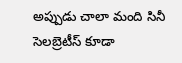అప్పుడు చాలా మంది సినీ సెలబ్రెటీస్ కూడా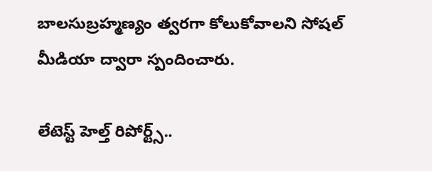బాలసుబ్రహ్మణ్యం త్వరగా కోలుకోవాలని సోషల్ మీడియా ద్వారా స్పందించారు.

లేటెస్ట్ హెల్త్ రిపోర్ట్స్..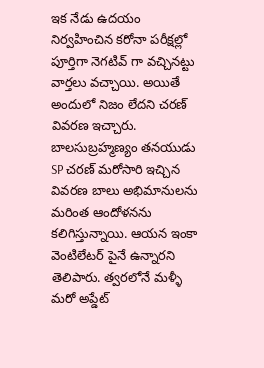ఇక నేడు ఉదయం నిర్వహించిన కరోనా పరీక్షల్లో పూర్తిగా నెగటివ్ గా వచ్చినట్టు వార్తలు వచ్చాయి. అయితే అందులో నిజం లేదని చరణ్ వివరణ ఇచ్చారు. బాలసుబ్రహ్మణ్యం తనయుడు SP చరణ్ మరోసారి ఇచ్చిన వివరణ బాలు అభిమానులను మరింత ఆందోళనను కలిగిస్తున్నాయి. ఆయన ఇంకా వెంటిలేటర్ పైనే ఉన్నారని తెలిపారు. త్వరలోనే మళ్ళీ మరో అప్డేట్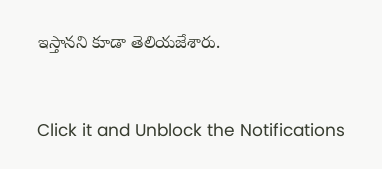ఇస్తానని కూడా తెలియజేశారు.


Click it and Unblock the Notifications